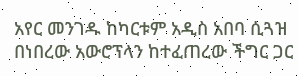አየር መንገዱ ከካርቱም አዲስ አበባ ሲጓዝ በነበረው አውሮፕላን ከተፈጠረው ችግር ጋር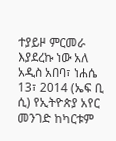ተያይዞ ምርመራ እያደረኩ ነው አለ
አዲስ አበባ፣ ነሐሴ 13፣ 2014 (ኤፍ ቢ ሲ) የኢትዮጵያ አየር መንገድ ከካርቱም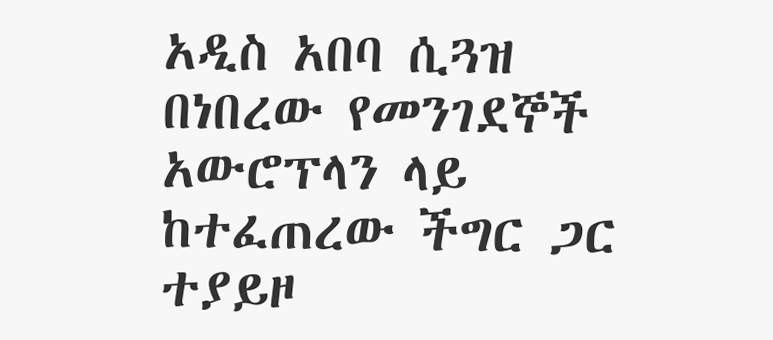አዲስ አበባ ሲጓዝ በነበረው የመንገደኞች አውሮፕላን ላይ ከተፈጠረው ችግር ጋር ተያይዞ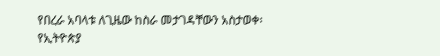የበረራ አባላቱ ለጊዜው ከስራ መታገዳቸውን አስታወቀ፡
የኢትዮጵያ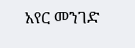አየር መንገድ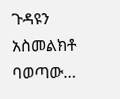ጉዳዩን አስመልክቶ ባወጣው…